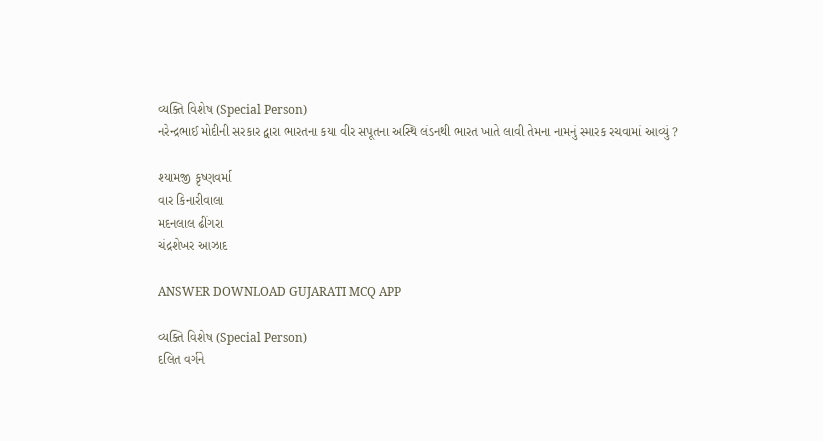વ્યક્તિ વિશેષ (Special Person)
નરેન્દ્રભાઈ મોદીની સરકાર દ્વારા ભારતના કયા વીર સપૂતના અસ્થિ લંડનથી ભારત ખાતે લાવી તેમના નામનું સ્મારક રચવામાં આવ્યું ?

શ્યામજી કૃષ્ણવર્મા
વાર કિનારીવાલા
મદનલાલ ઢીંગરા
ચંદ્રશેખર આઝાદ

ANSWER DOWNLOAD GUJARATI MCQ APP

વ્યક્તિ વિશેષ (Special Person)
દલિત વર્ગને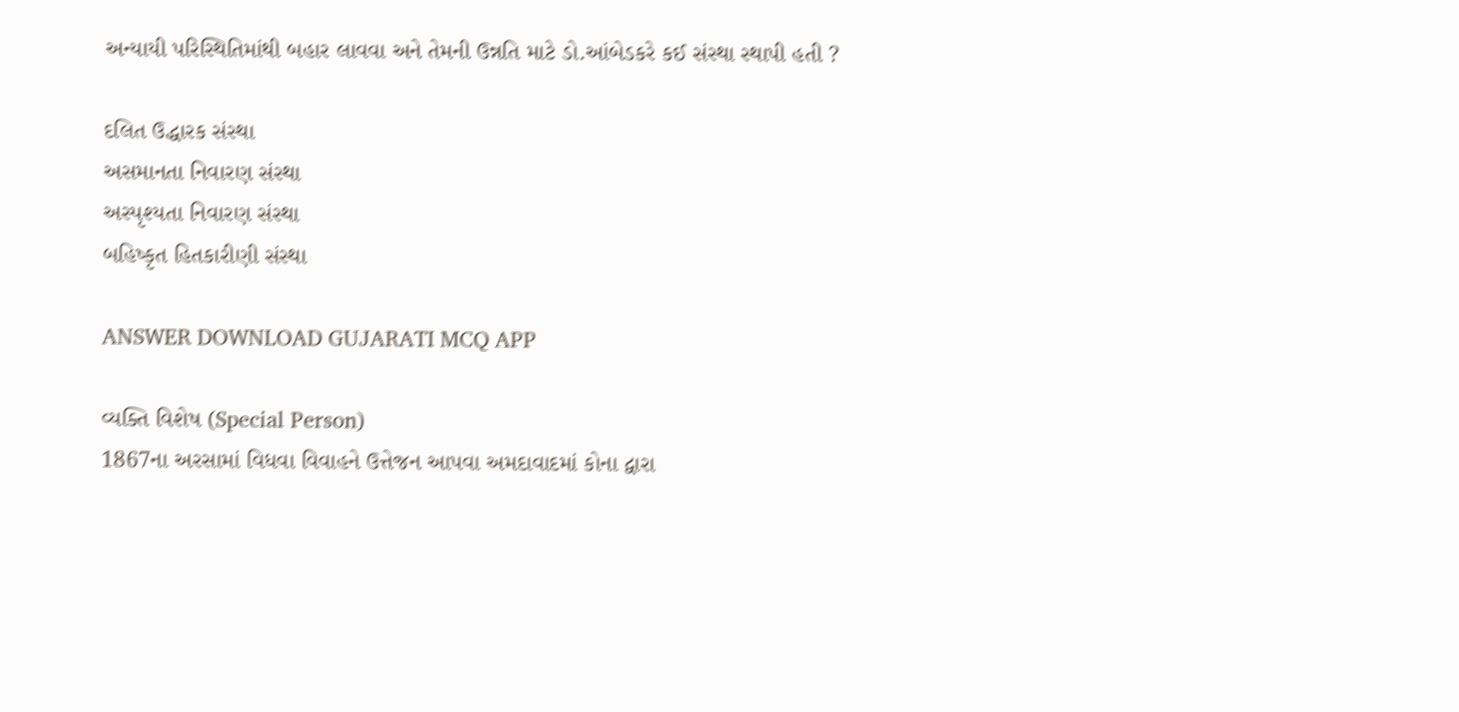અન્યાયી પરિસ્થિતિમાંથી બહાર લાવવા અને તેમની ઉન્નતિ માટે ડો.આંબેડકરે કઈ સંસ્થા સ્થાપી હતી ?

દલિત ઉદ્ધારક સંસ્થા
અસમાનતા નિવારણ સંસ્થા
અસ્પૃશ્યતા નિવારણ સંસ્થા
બહિષ્કૃત હિતકારીણી સંસ્થા

ANSWER DOWNLOAD GUJARATI MCQ APP

વ્યક્તિ વિશેષ (Special Person)
1867ના અરસામાં વિધવા વિવાહને ઉત્તેજન આપવા અમદાવાદમાં કોના દ્વારા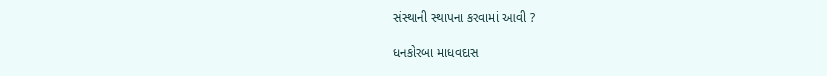સંસ્થાની સ્થાપના કરવામાં આવી ?

ધનકોરબા માધવદાસ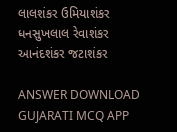લાલશંકર ઉમિયાશંકર
ધનસુખલાલ રેવાશંકર
આનંદશંકર જટાશંકર

ANSWER DOWNLOAD GUJARATI MCQ APP